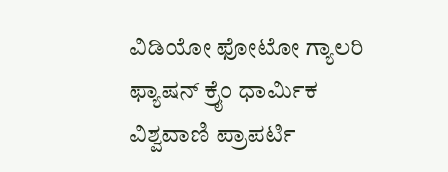ವಿಡಿಯೋ ಫೋಟೋ ಗ್ಯಾಲರಿ ಫ್ಯಾಷನ್ ಕ್ರೈಂ ಧಾರ್ಮಿಕ ವಿಶ್ವವಾಣಿ ಪ್ರಾಪರ್ಟಿ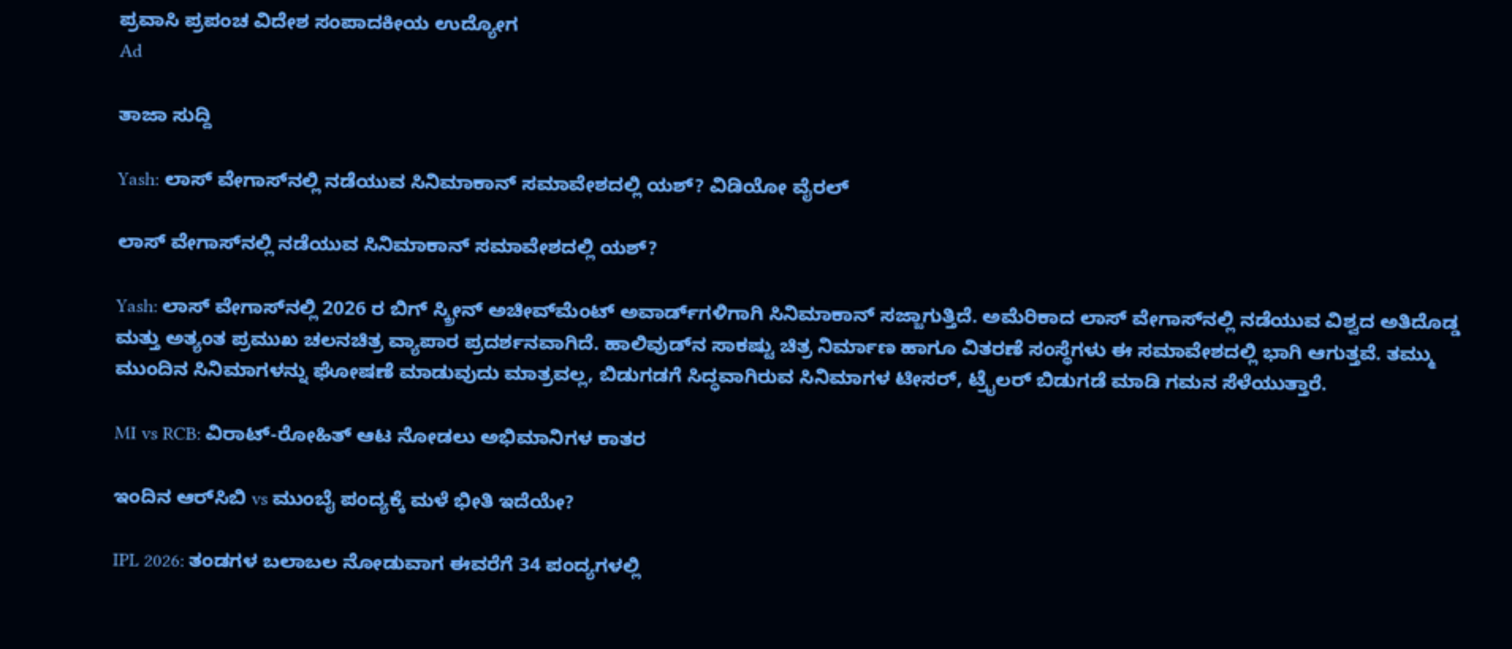ಪ್ರವಾಸಿ ಪ್ರಪಂಚ ವಿದೇಶ ಸಂಪಾದಕೀಯ ಉದ್ಯೋಗ
Ad

ತಾಜಾ ಸುದ್ದಿ

Yash: ಲಾಸ್ ವೇಗಾಸ್‌ನಲ್ಲಿ ನಡೆಯುವ ಸಿನಿಮಾಕಾನ್ ಸಮಾವೇಶದಲ್ಲಿ ಯಶ್? ವಿಡಿಯೋ ವೈರಲ್

ಲಾಸ್ ವೇಗಾಸ್‌ನಲ್ಲಿ ನಡೆಯುವ ಸಿನಿಮಾಕಾನ್ ಸಮಾವೇಶದಲ್ಲಿ ಯಶ್?

Yash: ಲಾಸ್ ವೇಗಾಸ್‌ನಲ್ಲಿ 2026 ರ ಬಿಗ್ ಸ್ಕ್ರೀನ್ ಅಚೀವ್‌ಮೆಂಟ್ ಅವಾರ್ಡ್‌ಗಳಿಗಾಗಿ ಸಿನಿಮಾಕಾನ್ ಸಜ್ಜಾಗುತ್ತಿದೆ. ಅಮೆರಿಕಾದ ಲಾಸ್ ವೇಗಾಸ್‌ನಲ್ಲಿ ನಡೆಯುವ ವಿಶ್ವದ ಅತಿದೊಡ್ಡ ಮತ್ತು ಅತ್ಯಂತ ಪ್ರಮುಖ ಚಲನಚಿತ್ರ ವ್ಯಾಪಾರ ಪ್ರದರ್ಶನವಾಗಿದೆ. ಹಾಲಿವುಡ್‌ನ ಸಾಕಷ್ಟು ಚಿತ್ರ ನಿರ್ಮಾಣ ಹಾಗೂ ವಿತರಣೆ ಸಂಸ್ಥೆಗಳು ಈ ಸಮಾವೇಶದಲ್ಲಿ ಭಾಗಿ ಆಗುತ್ತವೆ. ತಮ್ಮು ಮುಂದಿನ ಸಿನಿಮಾಗಳನ್ನು ಘೋಷಣೆ ಮಾಡುವುದು ಮಾತ್ರವಲ್ಲ, ಬಿಡುಗಡಗೆ ಸಿದ್ಧವಾಗಿರುವ ಸಿನಿಮಾಗಳ ಟೀಸರ್, ಟ್ರೈಲರ್ ಬಿಡುಗಡೆ ಮಾಡಿ ಗಮನ ಸೆಳೆಯುತ್ತಾರೆ.

MI vs RCB: ವಿರಾಟ್-ರೋಹಿತ್‌ ಆಟ ನೋಡಲು ಅಭಿಮಾನಿಗಳ ಕಾತರ

ಇಂದಿನ ಆರ್‌ಸಿಬಿ vs ಮುಂಬೈ ಪಂದ್ಯಕ್ಕೆ ಮಳೆ ಭೀತಿ ಇದೆಯೇ?

IPL 2026: ತಂಡಗಳ ಬಲಾಬಲ ನೋಡುವಾಗ ಈವರೆಗೆ 34 ಪಂದ್ಯಗಳಲ್ಲಿ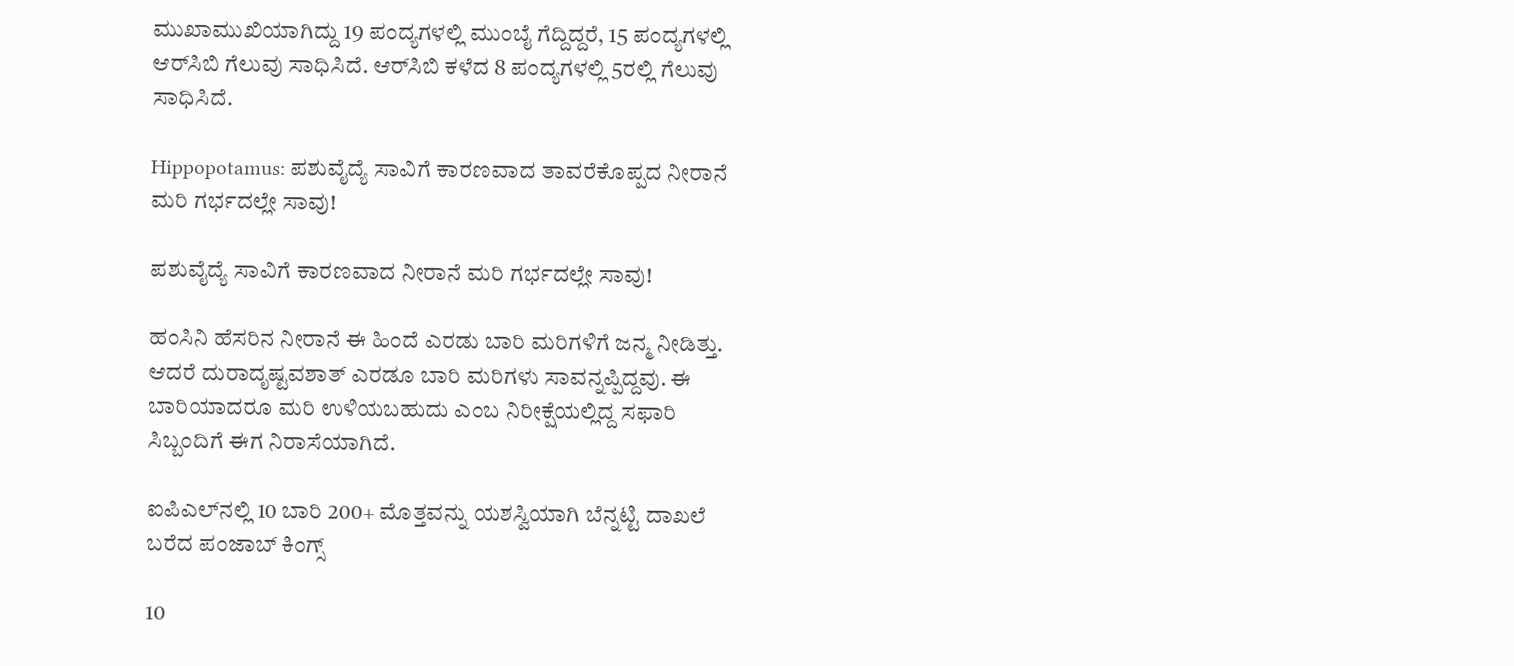ಮುಖಾಮುಖಿಯಾಗಿದ್ದು 19 ಪಂದ್ಯಗಳಲ್ಲಿ ಮುಂಬೈ ಗೆದ್ದಿದ್ದರೆ, 15 ಪಂದ್ಯಗಳಲ್ಲಿ ಆರ್‌ಸಿಬಿ ಗೆಲುವು ಸಾಧಿಸಿದೆ. ಆರ್‌ಸಿಬಿ ಕಳೆದ 8 ಪಂದ್ಯಗಳಲ್ಲಿ 5ರಲ್ಲಿ ಗೆಲುವು ಸಾಧಿಸಿದೆ.

Hippopotamus: ಪಶುವೈದ್ಯೆ ಸಾವಿಗೆ ಕಾರಣವಾದ ತಾವರೆಕೊಪ್ಪದ ನೀರಾನೆ ಮರಿ ಗರ್ಭದಲ್ಲೇ ಸಾವು!

ಪಶುವೈದ್ಯೆ ಸಾವಿಗೆ ಕಾರಣವಾದ ನೀರಾನೆ ಮರಿ ಗರ್ಭದಲ್ಲೇ ಸಾವು!

ಹಂಸಿನಿ ಹೆಸರಿನ ನೀರಾನೆ ಈ ಹಿಂದೆ ಎರಡು ಬಾರಿ ಮರಿಗಳಿಗೆ ಜನ್ಮ ನೀಡಿತ್ತು. ಆದರೆ ದುರಾದೃಷ್ಟವಶಾತ್ ಎರಡೂ ಬಾರಿ ಮರಿಗಳು ಸಾವನ್ನಪ್ಪಿದ್ದವು. ಈ ಬಾರಿಯಾದರೂ ಮರಿ ಉಳಿಯಬಹುದು ಎಂಬ ನಿರೀಕ್ಷೆಯಲ್ಲಿದ್ದ ಸಫಾರಿ ಸಿಬ್ಬಂದಿಗೆ ಈಗ ನಿರಾಸೆಯಾಗಿದೆ.

ಐಪಿಎಲ್‌ನಲ್ಲಿ 10 ಬಾರಿ 200+ ಮೊತ್ತವನ್ನು ಯಶಸ್ವಿಯಾಗಿ ಬೆನ್ನಟ್ಟಿ ದಾಖಲೆ ಬರೆದ ಪಂಜಾಬ್ ಕಿಂಗ್ಸ್

10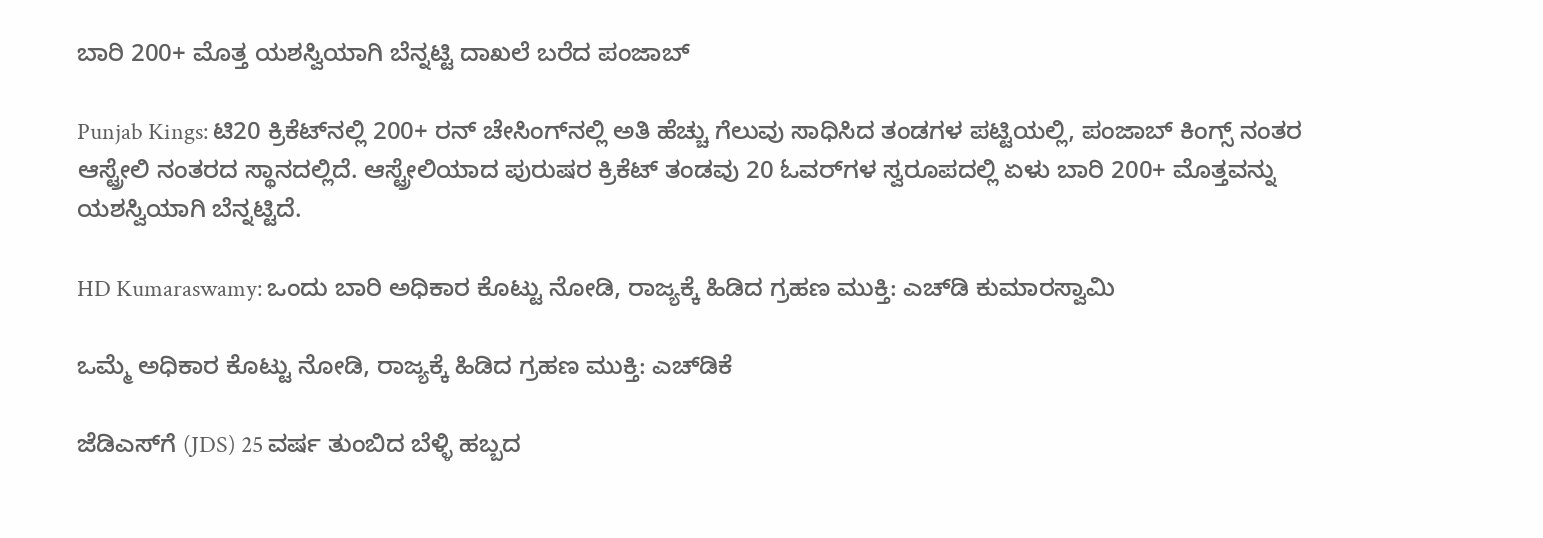ಬಾರಿ 200+ ಮೊತ್ತ ಯಶಸ್ವಿಯಾಗಿ ಬೆನ್ನಟ್ಟಿ ದಾಖಲೆ ಬರೆದ ಪಂಜಾಬ್

Punjab Kings: ಟಿ20 ಕ್ರಿಕೆಟ್‌ನಲ್ಲಿ 200+ ರನ್ ಚೇಸಿಂಗ್‌ನಲ್ಲಿ ಅತಿ ಹೆಚ್ಚು ಗೆಲುವು ಸಾಧಿಸಿದ ತಂಡಗಳ ಪಟ್ಟಿಯಲ್ಲಿ, ಪಂಜಾಬ್ ಕಿಂಗ್ಸ್ ನಂತರ ಆಸ್ಟ್ರೇಲಿ ನಂತರದ ಸ್ಥಾನದಲ್ಲಿದೆ. ಆಸ್ಟ್ರೇಲಿಯಾದ ಪುರುಷರ ಕ್ರಿಕೆಟ್ ತಂಡವು 20 ಓವರ್‌ಗಳ ಸ್ವರೂಪದಲ್ಲಿ ಏಳು ಬಾರಿ 200+ ಮೊತ್ತವನ್ನು ಯಶಸ್ವಿಯಾಗಿ ಬೆನ್ನಟ್ಟಿದೆ.

HD Kumaraswamy: ಒಂದು ಬಾರಿ ಅಧಿಕಾರ ಕೊಟ್ಟು ನೋಡಿ, ರಾಜ್ಯಕ್ಕೆ ಹಿಡಿದ ಗ್ರಹಣ ಮುಕ್ತಿ: ಎಚ್‌ಡಿ ಕುಮಾರಸ್ವಾಮಿ

ಒಮ್ಮೆ ಅಧಿಕಾರ ಕೊಟ್ಟು ನೋಡಿ, ರಾಜ್ಯಕ್ಕೆ ಹಿಡಿದ ಗ್ರಹಣ ಮುಕ್ತಿ: ಎಚ್‌ಡಿಕೆ

ಜೆಡಿಎಸ್‌ಗೆ (JDS) 25 ವರ್ಷ ತುಂಬಿದ ಬೆಳ್ಳಿ ಹಬ್ಬದ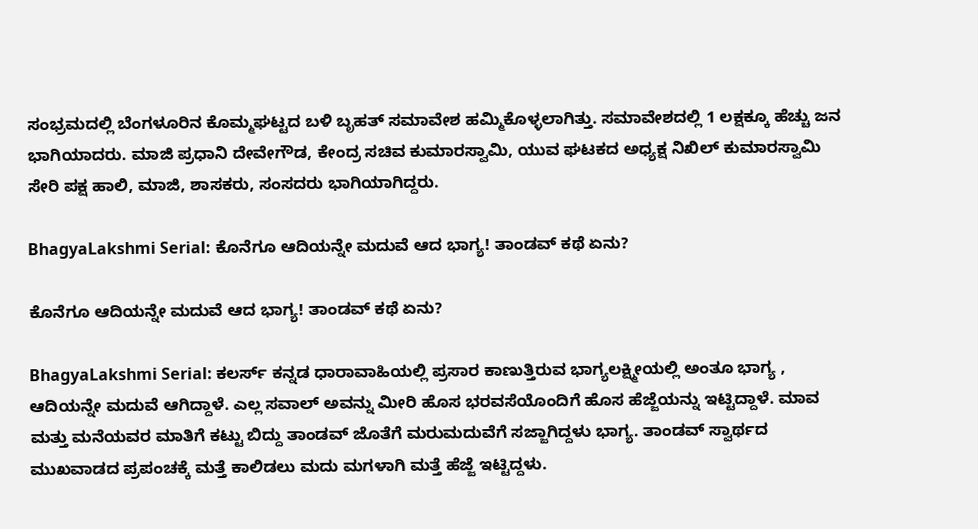ಸಂಭ್ರಮದಲ್ಲಿ ಬೆಂಗಳೂರಿನ ಕೊಮ್ಮಘಟ್ಟದ ಬಳಿ ಬೃಹತ್ ಸಮಾವೇಶ ಹಮ್ಮಿಕೊಳ್ಳಲಾಗಿತ್ತು. ಸಮಾವೇಶದಲ್ಲಿ 1 ಲಕ್ಷಕ್ಕೂ ಹೆಚ್ಚು ಜನ ಭಾಗಿಯಾದರು. ಮಾಜಿ ಪ್ರಧಾನಿ ದೇವೇಗೌಡ, ಕೇಂದ್ರ ಸಚಿವ ಕುಮಾರಸ್ವಾಮಿ, ಯುವ ಘಟಕದ ಅಧ್ಯಕ್ಷ ನಿಖಿಲ್ ಕುಮಾರಸ್ವಾಮಿ ಸೇರಿ ಪಕ್ಷ ಹಾಲಿ, ಮಾಜಿ, ಶಾಸಕರು, ಸಂಸದರು ಭಾಗಿಯಾಗಿದ್ದರು.

BhagyaLakshmi Serial: ಕೊನೆಗೂ ಆದಿಯನ್ನೇ ಮದುವೆ ಆದ ಭಾಗ್ಯ! ತಾಂಡವ್‌ ಕಥೆ ಏನು?

ಕೊನೆಗೂ ಆದಿಯನ್ನೇ ಮದುವೆ ಆದ ಭಾಗ್ಯ! ತಾಂಡವ್‌ ಕಥೆ ಏನು?

BhagyaLakshmi Serial: ಕಲರ್ಸ್‌ ಕನ್ನಡ ಧಾರಾವಾಹಿಯಲ್ಲಿ ಪ್ರಸಾರ ಕಾಣುತ್ತಿರುವ ಭಾಗ್ಯಲಕ್ಷ್ಮೀಯಲ್ಲಿ ಅಂತೂ ಭಾಗ್ಯ , ಆದಿಯನ್ನೇ ಮದುವೆ ಆಗಿದ್ದಾಳೆ. ಎಲ್ಲ ಸವಾಲ್‌ ಅವನ್ನು ಮೀರಿ ಹೊಸ ಭರವಸೆಯೊಂದಿಗೆ ಹೊಸ ಹೆಜ್ಜೆಯನ್ನು ಇಟ್ಟಿದ್ದಾಳೆ. ಮಾವ ಮತ್ತು ಮನೆಯವರ ಮಾತಿಗೆ ಕಟ್ಟು ಬಿದ್ದು ತಾಂಡವ್‌ ಜೊತೆಗೆ ಮರುಮದುವೆಗೆ ಸಜ್ಜಾಗಿದ್ದಳು ಭಾಗ್ಯ. ತಾಂಡವ್‌ ಸ್ವಾರ್ಥದ ಮುಖವಾಡದ ಪ್ರಪಂಚಕ್ಕೆ ಮತ್ತೆ ಕಾಲಿಡಲು ಮದು ಮಗಳಾಗಿ ಮತ್ತೆ ಹೆಜ್ಜೆ ಇಟ್ಟಿದ್ದಳು.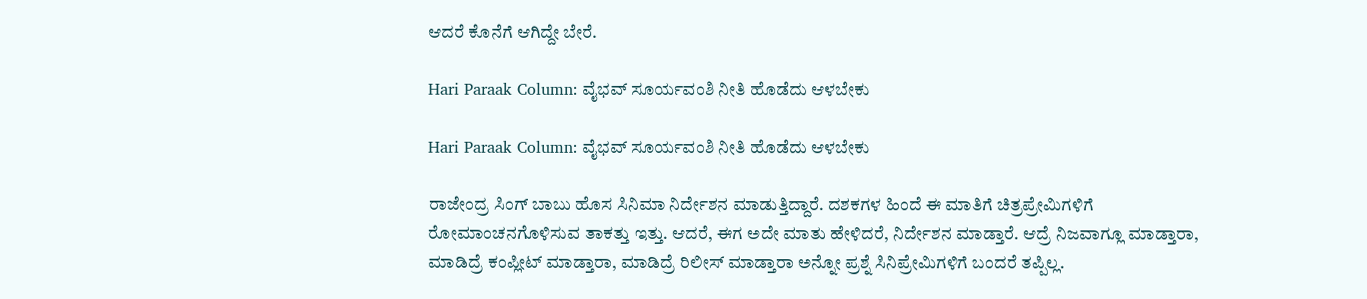ಆದರೆ ಕೊನೆಗೆ ಆಗಿದ್ದೇ ಬೇರೆ.

Hari Paraak Column: ವೈಭವ್‌ ಸೂರ್ಯವಂಶಿ ನೀತಿ ಹೊಡೆದು ಆಳಬೇಕು

Hari Paraak Column: ವೈಭವ್‌ ಸೂರ್ಯವಂಶಿ ನೀತಿ ಹೊಡೆದು ಆಳಬೇಕು

ರಾಜೇಂದ್ರ ಸಿಂಗ್ ಬಾಬು ಹೊಸ ಸಿನಿಮಾ ನಿರ್ದೇಶನ ಮಾಡುತ್ತಿದ್ದಾರೆ. ದಶಕಗಳ ಹಿಂದೆ ಈ ಮಾತಿಗೆ ಚಿತ್ರಪ್ರೇಮಿಗಳಿಗೆ ರೋಮಾಂಚನಗೊಳಿಸುವ ತಾಕತ್ತು ಇತ್ತು. ಆದರೆ, ಈಗ ಅದೇ ಮಾತು ಹೇಳಿದರೆ, ನಿರ್ದೇಶನ ಮಾಡ್ತಾರೆ. ಆದ್ರೆ ನಿಜವಾಗ್ಲೂ ಮಾಡ್ತಾರಾ, ಮಾಡಿದ್ರೆ ಕಂಪ್ಲೀಟ್ ಮಾಡ್ತಾರಾ, ಮಾಡಿದ್ರೆ ರಿಲೀಸ್ ಮಾಡ್ತಾರಾ ಅನ್ನೋ ಪ್ರಶ್ನೆ ಸಿನಿಪ್ರೇಮಿಗಳಿಗೆ ಬಂದರೆ ತಪ್ಪಿಲ್ಲ.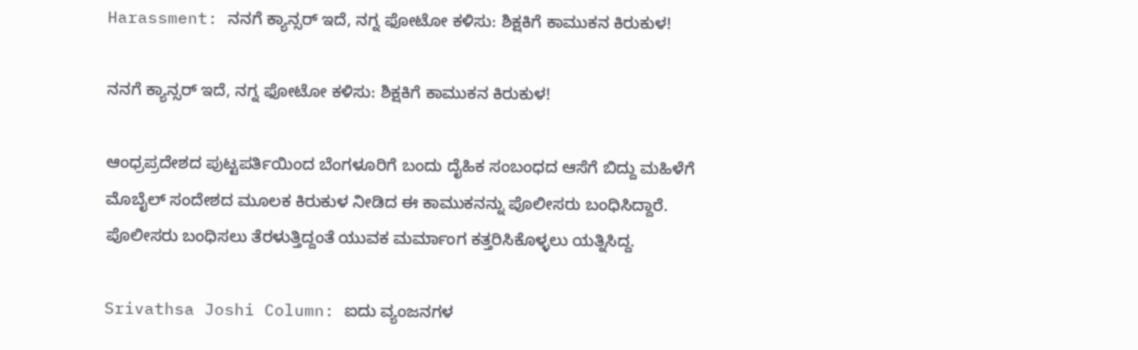Harassment: ನನಗೆ ಕ್ಯಾನ್ಸರ್‌ ಇದೆ, ನಗ್ನ ಫೋಟೋ ಕಳಿಸು: ಶಿಕ್ಷಕಿಗೆ ಕಾಮುಕನ ಕಿರುಕುಳ!

ನನಗೆ ಕ್ಯಾನ್ಸರ್‌ ಇದೆ, ನಗ್ನ ಫೋಟೋ ಕಳಿಸು: ಶಿಕ್ಷಕಿಗೆ ಕಾಮುಕನ ಕಿರುಕುಳ!

ಆಂಧ್ರಪ್ರದೇಶದ ಪುಟ್ಟಪರ್ತಿಯಿಂದ ಬೆಂಗಳೂರಿಗೆ ಬಂದು ದೈಹಿಕ ಸಂಬಂಧದ ಆಸೆಗೆ ಬಿದ್ದು ಮಹಿಳೆಗೆ ಮೊಬೈಲ್‌ ಸಂದೇಶದ ಮೂಲಕ ಕಿರುಕುಳ ನೀಡಿದ ಈ ಕಾಮುಕನನ್ನು ಪೊಲೀಸರು ಬಂಧಿಸಿದ್ದಾರೆ. ಪೊಲೀಸರು ಬಂಧಿಸಲು ತೆರಳುತ್ತಿದ್ದಂತೆ ಯುವಕ ಮರ್ಮಾಂಗ ಕತ್ತರಿಸಿಕೊಳ್ಳಲು ಯತ್ನಿಸಿದ್ದ.

Srivathsa Joshi Column: ಐದು ವ್ಯಂಜನಗಳ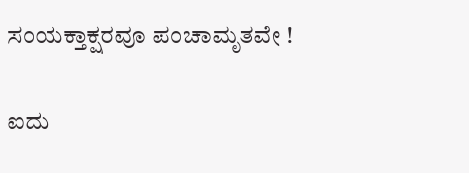ಸಂಯಕ್ತಾಕ್ಷರವೂ ಪಂಚಾಮೃತವೇ !

ಐದು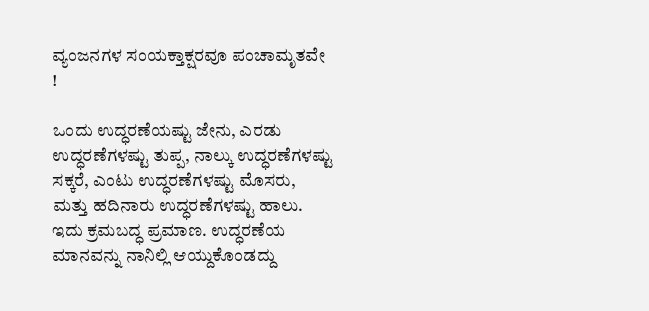ವ್ಯಂಜನಗಳ ಸಂಯಕ್ತಾಕ್ಷರವೂ ಪಂಚಾಮೃತವೇ !

ಒಂದು ಉದ್ಧರಣೆಯಷ್ಟು ಜೇನು, ಎರಡು ಉದ್ಧರಣೆಗಳಷ್ಟು ತುಪ್ಪ, ನಾಲ್ಕು ಉದ್ಧರಣೆಗಳಷ್ಟು ಸಕ್ಕರೆ, ಎಂಟು ಉದ್ಧರಣೆಗಳಷ್ಟು ಮೊಸರು, ಮತ್ತು ಹದಿನಾರು ಉದ್ಧರಣೆಗಳಷ್ಟು ಹಾಲು. ಇದು ಕ್ರಮಬದ್ಧ ಪ್ರಮಾಣ. ಉದ್ಧರಣೆಯ ಮಾನವನ್ನು ನಾನಿಲ್ಲಿ ಆಯ್ದುಕೊಂಡದ್ದು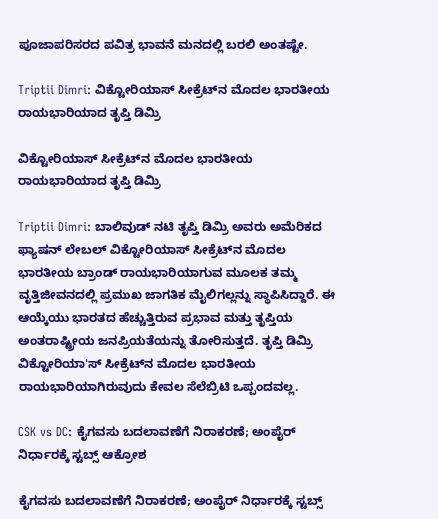ಪೂಜಾಪರಿಸರದ ಪವಿತ್ರ ಭಾವನೆ ಮನದಲ್ಲಿ ಬರಲಿ ಅಂತಷ್ಟೇ.

Triptii Dimri: ವಿಕ್ಟೋರಿಯಾಸ್ ಸೀಕ್ರೆಟ್‌ನ ಮೊದಲ ಭಾರತೀಯ ರಾಯಭಾರಿಯಾದ ತೃಪ್ತಿ ಡಿಮ್ರಿ

ವಿಕ್ಟೋರಿಯಾಸ್ ಸೀಕ್ರೆಟ್‌ನ ಮೊದಲ ಭಾರತೀಯ ರಾಯಭಾರಿಯಾದ ತೃಪ್ತಿ ಡಿಮ್ರಿ

Triptii Dimri: ಬಾಲಿವುಡ್ ನಟಿ ತೃಪ್ತಿ ಡಿಮ್ರಿ ಅವರು ಅಮೆರಿಕದ ಫ್ಯಾಷನ್ ಲೇಬಲ್ ವಿಕ್ಟೋರಿಯಾಸ್ ಸೀಕ್ರೆಟ್‌ನ ಮೊದಲ ಭಾರತೀಯ ಬ್ರಾಂಡ್ ರಾಯಭಾರಿಯಾಗುವ ಮೂಲಕ ತಮ್ಮ ವೃತ್ತಿಜೀವನದಲ್ಲಿ ಪ್ರಮುಖ ಜಾಗತಿಕ ಮೈಲಿಗಲ್ಲನ್ನು ಸ್ಥಾಪಿಸಿದ್ದಾರೆ. ಈ ಆಯ್ಕೆಯು ಭಾರತದ ಹೆಚ್ಚುತ್ತಿರುವ ಪ್ರಭಾವ ಮತ್ತು ತೃಪ್ತಿಯ ಅಂತರಾಷ್ಟ್ರೀಯ ಜನಪ್ರಿಯತೆಯನ್ನು ತೋರಿಸುತ್ತದೆ. ತೃಪ್ತಿ ಡಿಮ್ರಿ ವಿಕ್ಟೋರಿಯಾ'ಸ್ ಸೀಕ್ರೆಟ್‌ನ ಮೊದಲ ಭಾರತೀಯ ರಾಯಭಾರಿಯಾಗಿರುವುದು ಕೇವಲ ಸೆಲೆಬ್ರಿಟಿ ಒಪ್ಪಂದವಲ್ಲ.

CSK vs DC: ಕೈಗವಸು ಬದಲಾವಣೆಗೆ ನಿರಾಕರಣೆ; ಅಂಪೈರ್‌ ನಿರ್ಧಾರಕ್ಕೆ ಸ್ಟಬ್ಸ್ ಆಕ್ರೋಶ

ಕೈಗವಸು ಬದಲಾವಣೆಗೆ ನಿರಾಕರಣೆ; ಅಂಪೈರ್‌ ನಿರ್ಧಾರಕ್ಕೆ ಸ್ಟಬ್ಸ್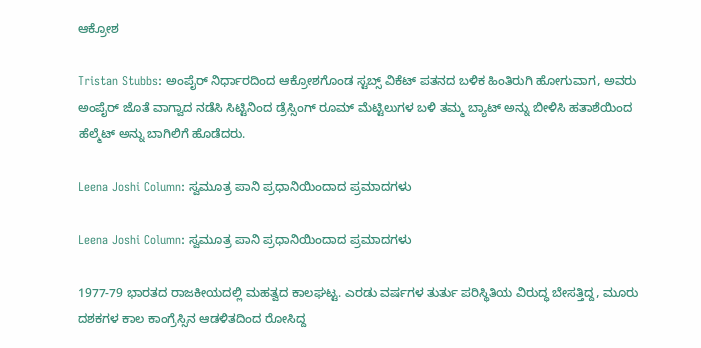ಆಕ್ರೋಶ

Tristan Stubbs: ಅಂಪೈರ್‌ ನಿರ್ಧಾರದಿಂದ ಆಕ್ರೋಶಗೊಂಡ ಸ್ಟಬ್ಸ್‌ ವಿಕೆಟ್‌ ಪತನದ ಬಳಿಕ ಹಿಂತಿರುಗಿ ಹೋಗುವಾಗ, ಅವರು ಅಂಪೈರ್ ಜೊತೆ ವಾಗ್ವಾದ ನಡೆಸಿ ಸಿಟ್ಟಿನಿಂದ ಡ್ರೆಸ್ಸಿಂಗ್‌ ರೂಮ್‌ ಮೆಟ್ಟಿಲುಗಳ ಬಳಿ ತಮ್ಮ ಬ್ಯಾಟ್ ಅನ್ನು ಬೀಳಿಸಿ ಹತಾಶೆಯಿಂದ ಹೆಲ್ಮೆಟ್‌ ಅನ್ನು ಬಾಗಿಲಿಗೆ ಹೊಡೆದರು.

Leena Joshi Column: ಸ್ವಮೂತ್ರ ಪಾನಿ ಪ್ರಧಾನಿಯಿಂದಾದ ಪ್ರಮಾದಗಳು

Leena Joshi Column: ಸ್ವಮೂತ್ರ ಪಾನಿ ಪ್ರಧಾನಿಯಿಂದಾದ ಪ್ರಮಾದಗಳು

1977-79 ಭಾರತದ ರಾಜಕೀಯದಲ್ಲಿ ಮಹತ್ವದ ಕಾಲಘಟ್ಟ. ಎರಡು ವರ್ಷಗಳ ತುರ್ತು ಪರಿಸ್ಥಿತಿಯ ವಿರುದ್ಧ ಬೇಸತ್ತಿದ್ದ, ಮೂರು ದಶಕಗಳ ಕಾಲ ಕಾಂಗ್ರೆಸ್ಸಿನ ಆಡಳಿತದಿಂದ ರೋಸಿದ್ದ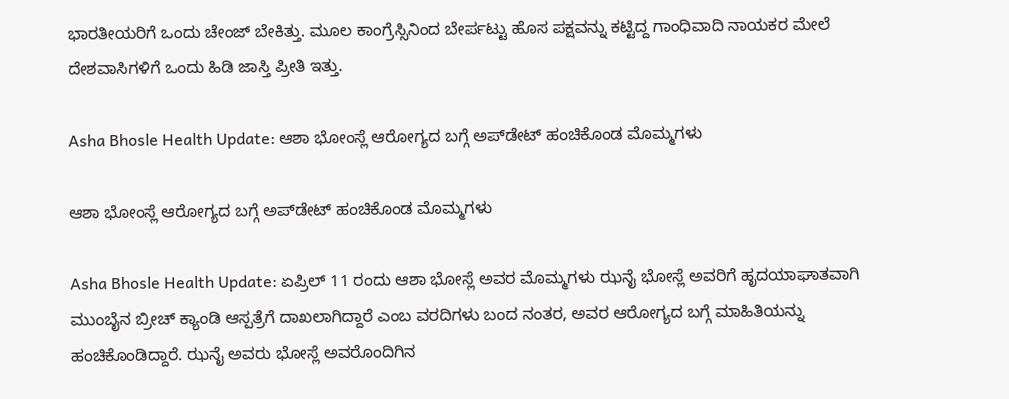ಭಾರತೀಯರಿಗೆ ಒಂದು ಚೇಂಜ್ ಬೇಕಿತ್ತು. ಮೂಲ ಕಾಂಗ್ರೆಸ್ಸಿನಿಂದ ಬೇರ್ಪಟ್ಟು ಹೊಸ ಪಕ್ಷವನ್ನು ಕಟ್ಟಿದ್ದ ಗಾಂಧಿವಾದಿ ನಾಯಕರ ಮೇಲೆ ದೇಶವಾಸಿಗಳಿಗೆ ಒಂದು ಹಿಡಿ ಜಾಸ್ತಿ ಪ್ರೀತಿ ಇತ್ತು.

Asha Bhosle Health Update: ಆಶಾ ಭೋಂಸ್ಲೆ ಆರೋಗ್ಯದ ಬಗ್ಗೆ ಅಪ್‌ಡೇಟ್‌ ಹಂಚಿಕೊಂಡ ಮೊಮ್ಮಗಳು

ಆಶಾ ಭೋಂಸ್ಲೆ ಆರೋಗ್ಯದ ಬಗ್ಗೆ ಅಪ್‌ಡೇಟ್‌ ಹಂಚಿಕೊಂಡ ಮೊಮ್ಮಗಳು

Asha Bhosle Health Update: ಏಪ್ರಿಲ್ 11 ರಂದು ಆಶಾ ಭೋಸ್ಲೆ ಅವರ ಮೊಮ್ಮಗಳು ಝನೈ ಭೋಸ್ಲೆ ಅವರಿಗೆ ಹೃದಯಾಘಾತವಾಗಿ ಮುಂಬೈನ ಬ್ರೀಚ್ ಕ್ಯಾಂಡಿ ಆಸ್ಪತ್ರೆಗೆ ದಾಖಲಾಗಿದ್ದಾರೆ ಎಂಬ ವರದಿಗಳು ಬಂದ ನಂತರ, ಅವರ ಆರೋಗ್ಯದ ಬಗ್ಗೆ ಮಾಹಿತಿಯನ್ನು ಹಂಚಿಕೊಂಡಿದ್ದಾರೆ. ಝನೈ ಅವರು ಭೋಸ್ಲೆ ಅವರೊಂದಿಗಿನ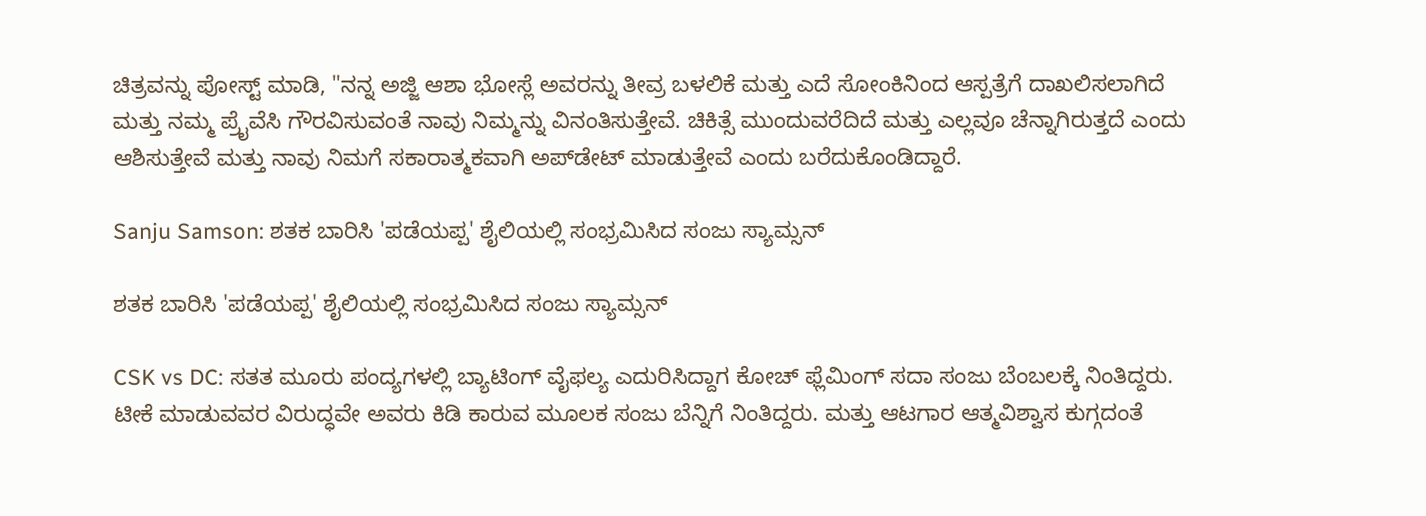ಚಿತ್ರವನ್ನು ಪೋಸ್ಟ್ ಮಾಡಿ, "ನನ್ನ ಅಜ್ಜಿ ಆಶಾ ಭೋಸ್ಲೆ ಅವರನ್ನು ತೀವ್ರ ಬಳಲಿಕೆ ಮತ್ತು ಎದೆ ಸೋಂಕಿನಿಂದ ಆಸ್ಪತ್ರೆಗೆ ದಾಖಲಿಸಲಾಗಿದೆ ಮತ್ತು ನಮ್ಮ ಪ್ರೈವೆಸಿ ಗೌರವಿಸುವಂತೆ ನಾವು ನಿಮ್ಮನ್ನು ವಿನಂತಿಸುತ್ತೇವೆ. ಚಿಕಿತ್ಸೆ ಮುಂದುವರೆದಿದೆ ಮತ್ತು ಎಲ್ಲವೂ ಚೆನ್ನಾಗಿರುತ್ತದೆ ಎಂದು ಆಶಿಸುತ್ತೇವೆ ಮತ್ತು ನಾವು ನಿಮಗೆ ಸಕಾರಾತ್ಮಕವಾಗಿ ಅಪ್‌ಡೇಟ್‌ ಮಾಡುತ್ತೇವೆ ಎಂದು ಬರೆದುಕೊಂಡಿದ್ದಾರೆ.

Sanju Samson: ಶತಕ ಬಾರಿಸಿ 'ಪಡೆಯಪ್ಪ' ಶೈಲಿಯಲ್ಲಿ ಸಂಭ್ರಮಿಸಿದ ಸಂಜು ಸ್ಯಾಮ್ಸನ್‌

ಶತಕ ಬಾರಿಸಿ 'ಪಡೆಯಪ್ಪ' ಶೈಲಿಯಲ್ಲಿ ಸಂಭ್ರಮಿಸಿದ ಸಂಜು ಸ್ಯಾಮ್ಸನ್‌

CSK vs DC: ಸತತ ಮೂರು ಪಂದ್ಯಗಳಲ್ಲಿ ಬ್ಯಾಟಿಂಗ್‌ ವೈಫಲ್ಯ ಎದುರಿಸಿದ್ದಾಗ ಕೋಚ್‌ ಫ್ಲೆಮಿಂಗ್‌ ಸದಾ ಸಂಜು ಬೆಂಬಲಕ್ಕೆ ನಿಂತಿದ್ದರು. ಟೀಕೆ ಮಾಡುವವರ ವಿರುದ್ಧವೇ ಅವರು ಕಿಡಿ ಕಾರುವ ಮೂಲಕ ಸಂಜು ಬೆನ್ನಿಗೆ ನಿಂತಿದ್ದರು. ಮತ್ತು ಆಟಗಾರ ಆತ್ಮವಿಶ್ವಾಸ ಕುಗ್ಗದಂತೆ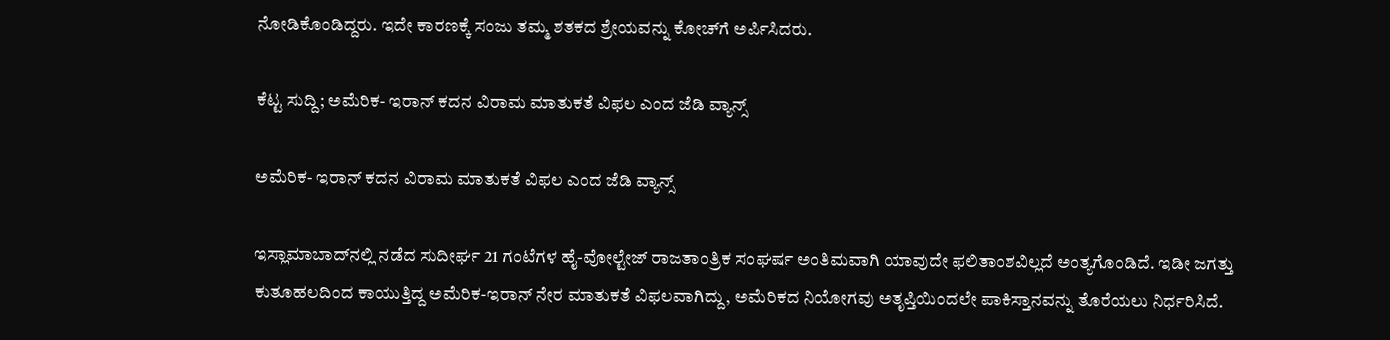ನೋಡಿಕೊಂಡಿದ್ದರು. ಇದೇ ಕಾರಣಕ್ಕೆ ಸಂಜು ತಮ್ಮ ಶತಕದ ಶ್ರೇಯವನ್ನು ಕೋಚ್‌ಗೆ ಅರ್ಪಿಸಿದರು.

ಕೆಟ್ಟ ಸುದ್ದಿ; ಅಮೆರಿಕ- ಇರಾನ್‌ ಕದನ ವಿರಾಮ ಮಾತುಕತೆ ವಿಫಲ ಎಂದ ಜೆಡಿ ವ್ಯಾನ್ಸ್‌

ಅಮೆರಿಕ- ಇರಾನ್‌ ಕದನ ವಿರಾಮ ಮಾತುಕತೆ ವಿಫಲ ಎಂದ ಜೆಡಿ ವ್ಯಾನ್ಸ್‌

ಇಸ್ಲಾಮಾಬಾದ್‌ನಲ್ಲಿ ನಡೆದ ಸುದೀರ್ಘ 21 ಗಂಟೆಗಳ ಹೈ-ವೋಲ್ಟೇಜ್ ರಾಜತಾಂತ್ರಿಕ ಸಂಘರ್ಷ ಅಂತಿಮವಾಗಿ ಯಾವುದೇ ಫಲಿತಾಂಶವಿಲ್ಲದೆ ಅಂತ್ಯಗೊಂಡಿದೆ. ಇಡೀ ಜಗತ್ತು ಕುತೂಹಲದಿಂದ ಕಾಯುತ್ತಿದ್ದ ಅಮೆರಿಕ-ಇರಾನ್ ನೇರ ಮಾತುಕತೆ ವಿಫಲವಾಗಿದ್ದು, ಅಮೆರಿಕದ ನಿಯೋಗವು ಅತೃಪ್ತಿಯಿಂದಲೇ ಪಾಕಿಸ್ತಾನವನ್ನು ತೊರೆಯಲು ನಿರ್ಧರಿಸಿದೆ.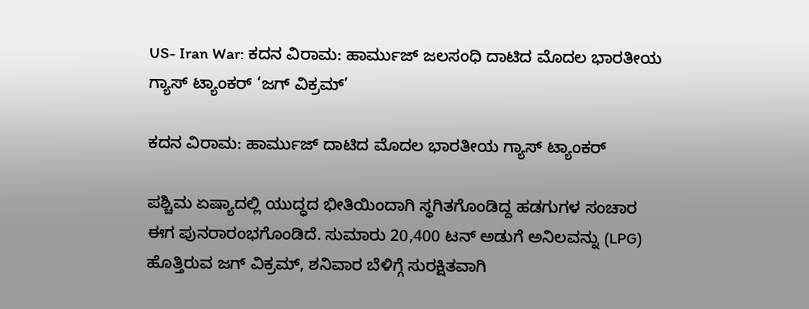US- Iran War: ಕದನ ವಿರಾಮ: ಹಾರ್ಮುಜ್ ಜಲಸಂಧಿ ದಾಟಿದ ಮೊದಲ ಭಾರತೀಯ ಗ್ಯಾಸ್ ಟ್ಯಾಂಕರ್ ‘ಜಗ್ ವಿಕ್ರಮ್’

ಕದನ ವಿರಾಮ: ಹಾರ್ಮುಜ್ ದಾಟಿದ ಮೊದಲ ಭಾರತೀಯ ಗ್ಯಾಸ್ ಟ್ಯಾಂಕರ್

ಪಶ್ಚಿಮ ಏಷ್ಯಾದಲ್ಲಿ ಯುದ್ಧದ ಭೀತಿಯಿಂದಾಗಿ ಸ್ಥಗಿತಗೊಂಡಿದ್ದ ಹಡಗುಗಳ ಸಂಚಾರ ಈಗ ಪುನರಾರಂಭಗೊಂಡಿದೆ. ಸುಮಾರು 20,400 ಟನ್ ಅಡುಗೆ ಅನಿಲವನ್ನು (LPG) ಹೊತ್ತಿರುವ ಜಗ್ ವಿಕ್ರಮ್, ಶನಿವಾರ ಬೆಳಿಗ್ಗೆ ಸುರಕ್ಷಿತವಾಗಿ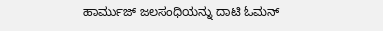ಹಾರ್ಮುಜ್ ಜಲಸಂಧಿಯನ್ನು ದಾಟಿ ಓಮನ್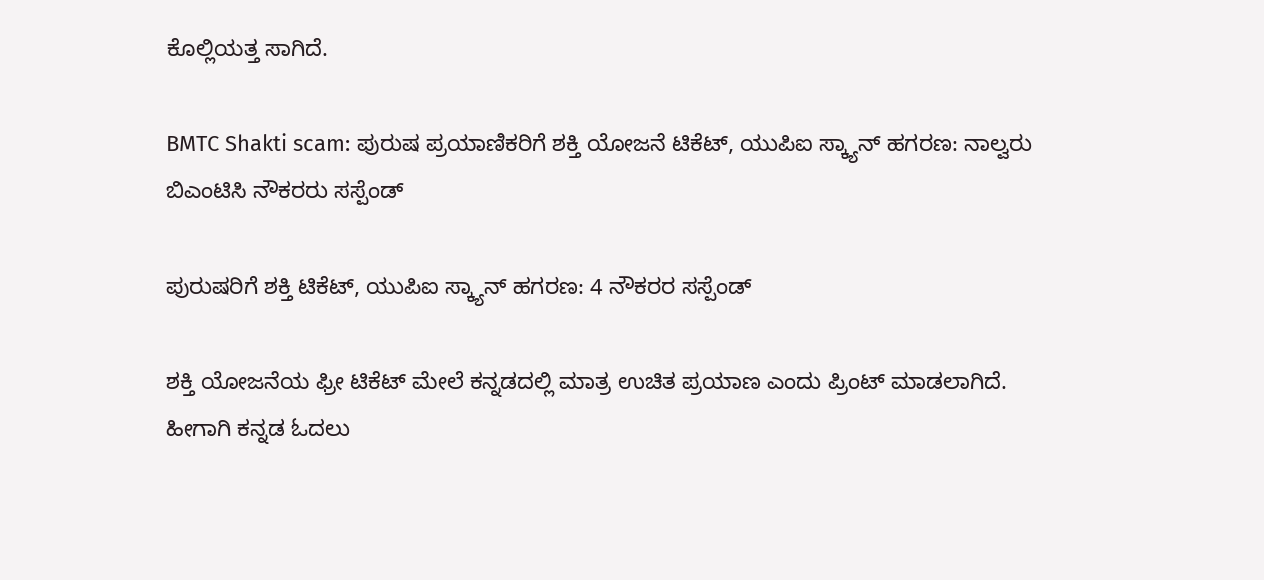ಕೊಲ್ಲಿಯತ್ತ ಸಾಗಿದೆ.

BMTC Shakti scam: ಪುರುಷ ಪ್ರಯಾಣಿಕರಿಗೆ ಶಕ್ತಿ ಯೋಜನೆ ಟಿಕೆಟ್, ಯುಪಿಐ ಸ್ಕ್ಯಾನ್ ಹಗರಣ: ನಾಲ್ವರು ಬಿಎಂಟಿಸಿ ನೌಕರರು ಸಸ್ಪೆಂಡ್

ಪುರುಷರಿಗೆ ಶಕ್ತಿ ಟಿಕೆಟ್, ಯುಪಿಐ ಸ್ಕ್ಯಾನ್ ಹಗರಣ: 4 ನೌಕರರ ಸಸ್ಪೆಂಡ್

ಶಕ್ತಿ ಯೋಜನೆಯ ಫ್ರೀ ಟಿಕೆಟ್ ಮೇಲೆ ಕನ್ನಡದಲ್ಲಿ ಮಾತ್ರ ಉಚಿತ ಪ್ರಯಾಣ ಎಂದು ಪ್ರಿಂಟ್ ಮಾಡಲಾಗಿದೆ. ಹೀಗಾಗಿ ಕನ್ನಡ ಓದಲು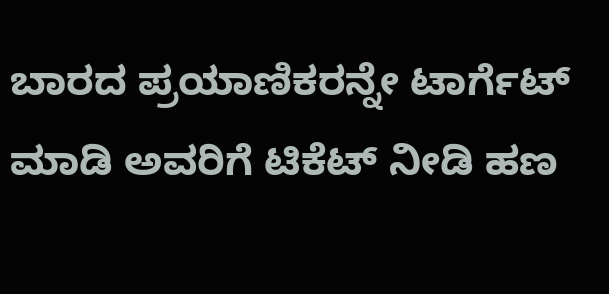ಬಾರದ ಪ್ರಯಾಣಿಕರನ್ನೇ ಟಾರ್ಗೆಟ್ ಮಾಡಿ ಅವರಿಗೆ ಟಿಕೆಟ್ ನೀಡಿ ಹಣ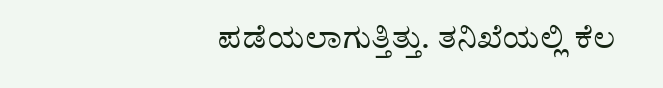ಪಡೆಯಲಾಗುತ್ತಿತ್ತು. ತನಿಖೆಯಲ್ಲಿ ಕೆಲ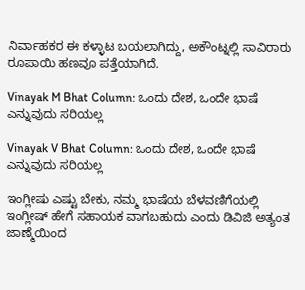ನಿರ್ವಾಹಕರ ಈ ಕಳ್ಳಾಟ ಬಯಲಾಗಿದ್ದು, ಅಕೌಂಟ್ನಲ್ಲಿ ಸಾವಿರಾರು ರೂಪಾಯಿ ಹಣವೂ ಪತ್ತೆಯಾಗಿದೆ.

Vinayak M Bhat Column: ಒಂದು ದೇಶ, ಒಂದೇ ಭಾಷೆ ಎನ್ನುವುದು ಸರಿಯಲ್ಲ

Vinayak V Bhat Column: ಒಂದು ದೇಶ, ಒಂದೇ ಭಾಷೆ ಎನ್ನುವುದು ಸರಿಯಲ್ಲ

ಇಂಗ್ಲೀಷು ಎಷ್ಟು ಬೇಕು, ನಮ್ಮ ಭಾಷೆಯ ಬೆಳವಣಿಗೆಯಲ್ಲಿ ಇಂಗ್ಲೀಷ್ ಹೇಗೆ ಸಹಾಯಕ ವಾಗಬಹುದು ಎಂದು ಡಿವಿಜಿ ಅತ್ಯಂತ ಜಾಣ್ಮೆಯಿಂದ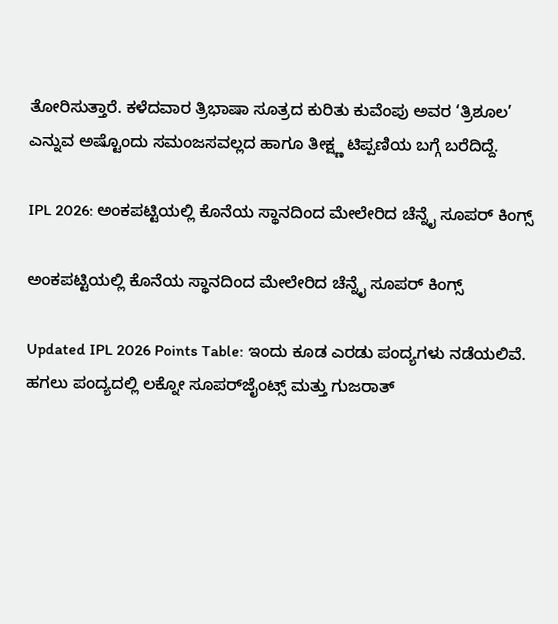ತೋರಿಸುತ್ತಾರೆ. ಕಳೆದವಾರ ತ್ರಿಭಾಷಾ ಸೂತ್ರದ ಕುರಿತು ಕುವೆಂಪು ಅವರ ‘ತ್ರಿಶೂಲ’ ಎನ್ನುವ ಅಷ್ಟೊಂದು ಸಮಂಜಸವಲ್ಲದ ಹಾಗೂ ತೀಕ್ಷ್ಣ ಟಿಪ್ಪಣಿಯ ಬಗ್ಗೆ ಬರೆದಿದ್ದೆ.

IPL 2026: ಅಂಕಪಟ್ಟಿಯಲ್ಲಿ ಕೊನೆಯ ಸ್ಥಾನದಿಂದ ಮೇಲೇರಿದ ಚೆನ್ನೈ ಸೂಪರ್‌ ಕಿಂಗ್ಸ್‌

ಅಂಕಪಟ್ಟಿಯಲ್ಲಿ ಕೊನೆಯ ಸ್ಥಾನದಿಂದ ಮೇಲೇರಿದ ಚೆನ್ನೈ ಸೂಪರ್‌ ಕಿಂಗ್ಸ್‌

Updated IPL 2026 Points Table: ಇಂದು ಕೂಡ ಎರಡು ಪಂದ್ಯಗಳು ನಡೆಯಲಿವೆ. ಹಗಲು ಪಂದ್ಯದಲ್ಲಿ ಲಕ್ನೋ ಸೂಪರ್‌ಜೈಂಟ್ಸ್‌ ಮತ್ತು ಗುಜರಾತ್‌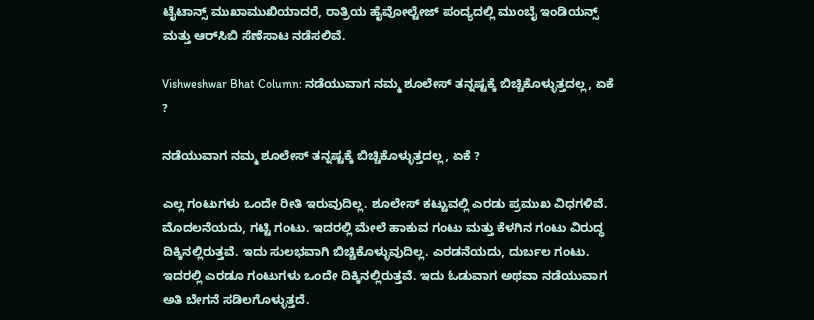ಟೈಟಾನ್ಸ್‌ ಮುಖಾಮುಖಿಯಾದರೆ, ರಾತ್ರಿಯ ಹೈವೋಲ್ಟೇಜ್‌ ಪಂದ್ಯದಲ್ಲಿ ಮುಂಬೈ ಇಂಡಿಯನ್ಸ್‌ ಮತ್ತು ಆರ್‌ಸಿಬಿ ಸೆಣೆಸಾಟ ನಡೆಸಲಿವೆ.

Vishweshwar Bhat Column: ನಡೆಯುವಾಗ ನಮ್ಮ ಶೂಲೇಸ್‌ ತನ್ನಷ್ಟಕ್ಕೆ ಬಿಚ್ಚಿಕೊಳ್ಳುತ್ತದಲ್ಲ, ಏಕೆ ?

ನಡೆಯುವಾಗ ನಮ್ಮ ಶೂಲೇಸ್‌ ತನ್ನಷ್ಟಕ್ಕೆ ಬಿಚ್ಚಿಕೊಳ್ಳುತ್ತದಲ್ಲ, ಏಕೆ ?

ಎಲ್ಲ ಗಂಟುಗಳು ಒಂದೇ ರೀತಿ ಇರುವುದಿಲ್ಲ. ಶೂಲೇಸ್ ಕಟ್ಟುವಲ್ಲಿ ಎರಡು ಪ್ರಮುಖ ವಿಧಗಳಿವೆ. ಮೊದಲನೆಯದು, ಗಟ್ಟಿ ಗಂಟು. ಇದರಲ್ಲಿ ಮೇಲೆ ಹಾಕುವ ಗಂಟು ಮತ್ತು ಕೆಳಗಿನ ಗಂಟು ವಿರುದ್ಧ ದಿಕ್ಕಿನಲ್ಲಿರುತ್ತವೆ. ಇದು ಸುಲಭವಾಗಿ ಬಿಚ್ಚಿಕೊಳ್ಳುವುದಿಲ್ಲ. ಎರಡನೆಯದು, ದುರ್ಬಲ ಗಂಟು. ಇದರಲ್ಲಿ ಎರಡೂ ಗಂಟುಗಳು ಒಂದೇ ದಿಕ್ಕಿನಲ್ಲಿರುತ್ತವೆ. ಇದು ಓಡುವಾಗ ಅಥವಾ ನಡೆಯುವಾಗ ಅತಿ ಬೇಗನೆ ಸಡಿಲಗೊಳ್ಳುತ್ತದೆ.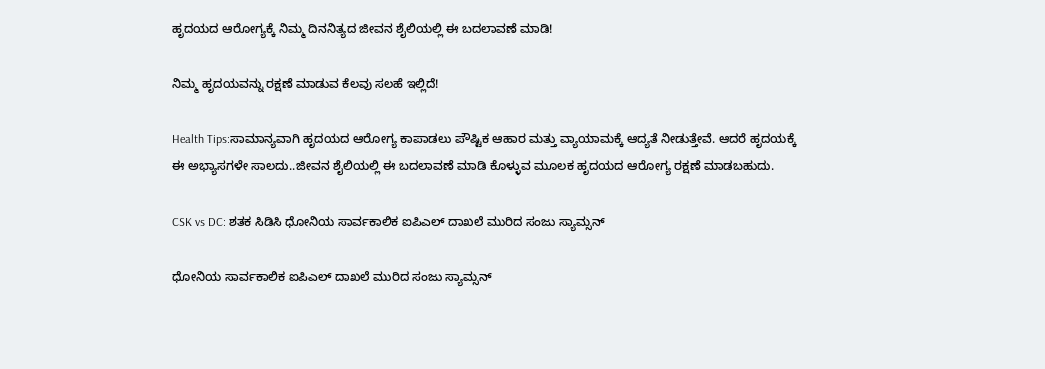ಹೃದಯದ ಆರೋಗ್ಯಕ್ಕೆ ನಿಮ್ಮ ದಿನನಿತ್ಯದ ಜೀವನ ಶೈಲಿಯಲ್ಲಿ ಈ ಬದಲಾವಣೆ ಮಾಡಿ!

ನಿಮ್ಮ ಹೃದಯವನ್ನು ರಕ್ಷಣೆ ಮಾಡುವ ಕೆಲವು ಸಲಹೆ ಇಲ್ಲಿದೆ!

Health Tips:ಸಾಮಾನ್ಯವಾಗಿ ಹೃದಯದ ಆರೋಗ್ಯ ಕಾಪಾಡಲು ಪೌಷ್ಟಿಕ ಆಹಾರ ಮತ್ತು ವ್ಯಾಯಾಮಕ್ಕೆ ಆದ್ಯತೆ ನೀಡುತ್ತೇವೆ. ಆದರೆ ಹೃದಯಕ್ಕೆ ಈ ಅಭ್ಯಾಸಗಳೇ ಸಾಲದು..ಜೀವನ ಶೈಲಿಯಲ್ಲಿ ಈ ಬದಲಾವಣೆ ಮಾಡಿ ಕೊಳ್ಳುವ ಮೂಲಕ ಹೃದಯದ ಆರೋಗ್ಯ ರಕ್ಷಣೆ ಮಾಡಬಹುದು.

CSK vs DC: ಶತಕ ಸಿಡಿಸಿ ಧೋನಿಯ ಸಾರ್ವಕಾಲಿಕ ಐಪಿಎಲ್‌ ದಾಖಲೆ ಮುರಿದ ಸಂಜು ಸ್ಯಾಮ್ಸನ್

ಧೋನಿಯ ಸಾರ್ವಕಾಲಿಕ ಐಪಿಎಲ್‌ ದಾಖಲೆ ಮುರಿದ ಸಂಜು ಸ್ಯಾಮ್ಸನ್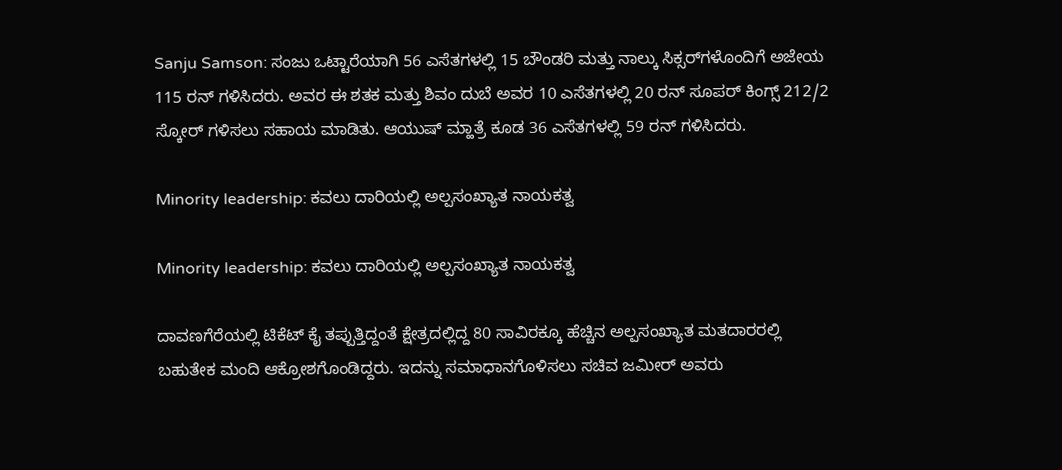Sanju Samson: ಸಂಜು ಒಟ್ಟಾರೆಯಾಗಿ 56 ಎಸೆತಗಳಲ್ಲಿ 15 ಬೌಂಡರಿ ಮತ್ತು ನಾಲ್ಕು ಸಿಕ್ಸರ್‌ಗಳೊಂದಿಗೆ ಅಜೇಯ 115 ರನ್ ಗಳಿಸಿದರು. ಅವರ ಈ ಶತಕ ಮತ್ತು ಶಿವಂ ದುಬೆ ಅವರ 10 ಎಸೆತಗಳಲ್ಲಿ 20 ರನ್ ಸೂಪರ್ ಕಿಂಗ್ಸ್ 212/2 ಸ್ಕೋರ್ ಗಳಿಸಲು ಸಹಾಯ ಮಾಡಿತು. ಆಯುಷ್ ಮ್ಹಾತ್ರೆ ಕೂಡ 36 ಎಸೆತಗಳಲ್ಲಿ 59 ರನ್ ಗಳಿಸಿದರು.

Minority leadership: ಕವಲು ದಾರಿಯಲ್ಲಿ ಅಲ್ಪಸಂಖ್ಯಾತ ನಾಯಕತ್ವ

Minority leadership: ಕವಲು ದಾರಿಯಲ್ಲಿ ಅಲ್ಪಸಂಖ್ಯಾತ ನಾಯಕತ್ವ

ದಾವಣಗೆರೆಯಲ್ಲಿ ಟಿಕೆಟ್ ಕೈ ತಪ್ಪುತ್ತಿದ್ದಂತೆ ಕ್ಷೇತ್ರದಲ್ಲಿದ್ದ 80 ಸಾವಿರಕ್ಕೂ ಹೆಚ್ಚಿನ ಅಲ್ಪಸಂಖ್ಯಾತ ಮತದಾರರಲ್ಲಿ ಬಹುತೇಕ ಮಂದಿ ಆಕ್ರೋಶಗೊಂಡಿದ್ದರು. ಇದನ್ನು ಸಮಾಧಾನಗೊಳಿಸಲು ಸಚಿವ ಜಮೀರ್ ಅವರು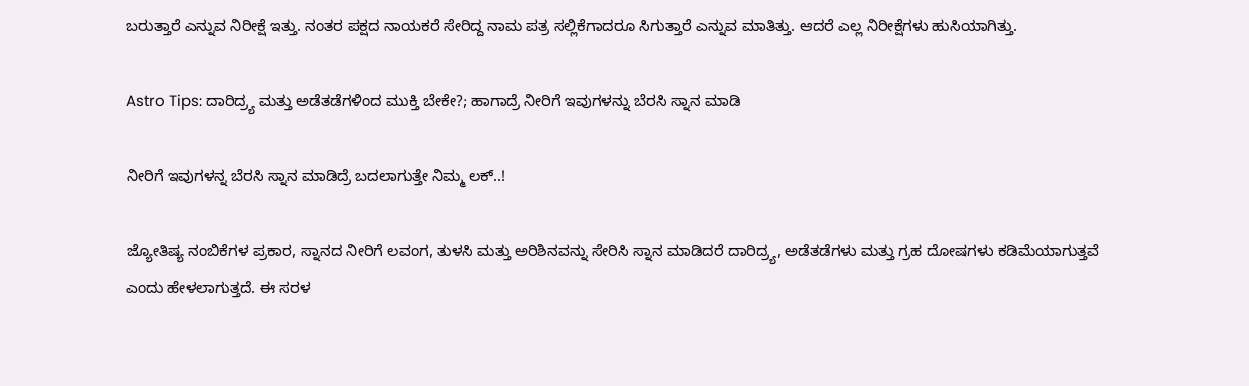ಬರುತ್ತಾರೆ ಎನ್ನುವ ನಿರೀಕ್ಷೆ ಇತ್ತು. ನಂತರ ಪಕ್ಷದ ನಾಯಕರೆ ಸೇರಿದ್ದ ನಾಮ ಪತ್ರ ಸಲ್ಲಿಕೆಗಾದರೂ ಸಿಗುತ್ತಾರೆ ಎನ್ನುವ ಮಾತಿತ್ತು. ಆದರೆ ಎಲ್ಲ ನಿರೀಕ್ಷೆಗಳು ಹುಸಿಯಾಗಿತ್ತು.

Astro Tips: ದಾರಿದ್ರ್ಯ ಮತ್ತು ಅಡೆತಡೆಗಳಿಂದ ಮುಕ್ತಿ ಬೇಕೇ?; ಹಾಗಾದ್ರೆ ನೀರಿಗೆ ಇವುಗಳನ್ನು ಬೆರಸಿ ಸ್ನಾನ ಮಾಡಿ

ನೀರಿಗೆ ಇವುಗಳನ್ನ ಬೆರಸಿ ಸ್ನಾನ ಮಾಡಿದ್ರೆ ಬದಲಾಗುತ್ತೇ ನಿಮ್ಮ ಲಕ್..!

ಜ್ಯೋತಿಷ್ಯ ನಂಬಿಕೆಗಳ ಪ್ರಕಾರ, ಸ್ನಾನದ ನೀರಿಗೆ ಲವಂಗ, ತುಳಸಿ ಮತ್ತು ಅರಿಶಿನವನ್ನು ಸೇರಿಸಿ ಸ್ನಾನ ಮಾಡಿದರೆ ದಾರಿದ್ರ್ಯ, ಅಡೆತಡೆಗಳು ಮತ್ತು ಗ್ರಹ ದೋಷಗಳು ಕಡಿಮೆಯಾಗುತ್ತವೆ ಎಂದು ಹೇಳಲಾಗುತ್ತದೆ. ಈ ಸರಳ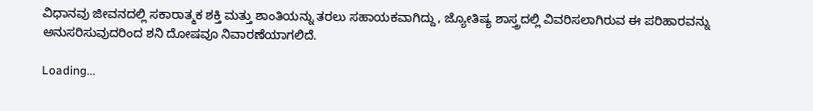ವಿಧಾನವು ಜೀವನದಲ್ಲಿ ಸಕಾರಾತ್ಮಕ ಶಕ್ತಿ ಮತ್ತು ಶಾಂತಿಯನ್ನು ತರಲು ಸಹಾಯಕವಾಗಿದ್ದು, ಜ್ಯೋತಿಷ್ಯ ಶಾಸ್ತ್ರದಲ್ಲಿ ವಿವರಿಸಲಾಗಿರುವ ಈ ಪರಿಹಾರವನ್ನು ಅನುಸರಿಸುವುದರಿಂದ ಶನಿ ದೋಷವೂ ನಿವಾರಣೆಯಾಗಲಿದೆ.

Loading...